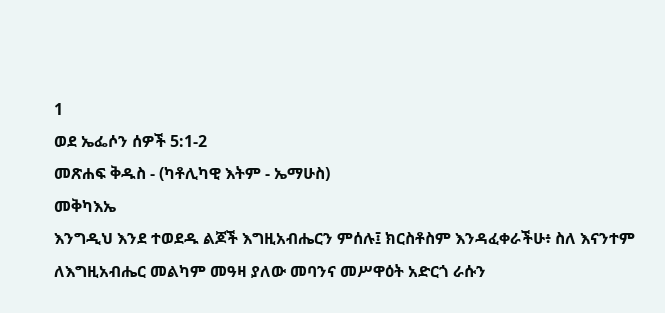1
ወደ ኤፌሶን ሰዎች 5:1-2
መጽሐፍ ቅዱስ - (ካቶሊካዊ እትም - ኤማሁስ)
መቅካእኤ
እንግዲህ እንደ ተወደዱ ልጆች እግዚአብሔርን ምሰሉ፤ ክርስቶስም እንዳፈቀራችሁ፥ ስለ እናንተም ለእግዚአብሔር መልካም መዓዛ ያለው መባንና መሥዋዕት አድርጎ ራሱን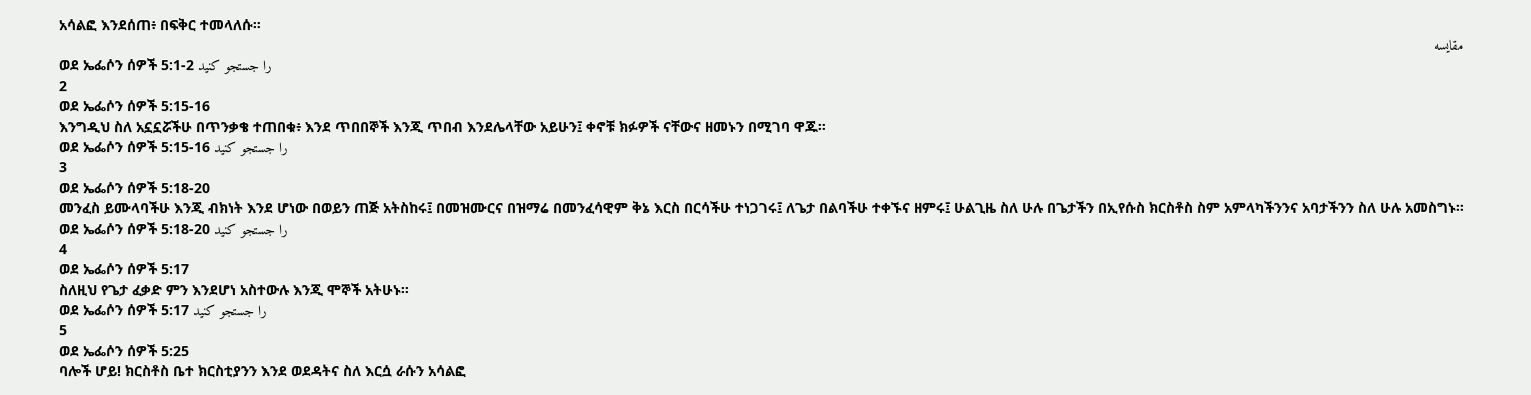አሳልፎ እንደሰጠ፥ በፍቅር ተመላለሱ።
مقایسه
ወደ ኤፌሶን ሰዎች 5:1-2 را جستجو کنید
2
ወደ ኤፌሶን ሰዎች 5:15-16
እንግዲህ ስለ አኗኗሯችሁ በጥንቃቄ ተጠበቁ፥ እንደ ጥበበኞች እንጂ ጥበብ እንደሌላቸው አይሁን፤ ቀኖቹ ክፉዎች ናቸውና ዘመኑን በሚገባ ዋጁ።
ወደ ኤፌሶን ሰዎች 5:15-16 را جستجو کنید
3
ወደ ኤፌሶን ሰዎች 5:18-20
መንፈስ ይሙላባችሁ እንጂ ብክነት እንደ ሆነው በወይን ጠጅ አትስከሩ፤ በመዝሙርና በዝማሬ በመንፈሳዊም ቅኔ እርስ በርሳችሁ ተነጋገሩ፤ ለጌታ በልባችሁ ተቀኙና ዘምሩ፤ ሁልጊዜ ስለ ሁሉ በጌታችን በኢየሱስ ክርስቶስ ስም አምላካችንንና አባታችንን ስለ ሁሉ አመስግኑ።
ወደ ኤፌሶን ሰዎች 5:18-20 را جستجو کنید
4
ወደ ኤፌሶን ሰዎች 5:17
ስለዚህ የጌታ ፈቃድ ምን እንደሆነ አስተውሉ እንጂ ሞኞች አትሁኑ።
ወደ ኤፌሶን ሰዎች 5:17 را جستجو کنید
5
ወደ ኤፌሶን ሰዎች 5:25
ባሎች ሆይ! ክርስቶስ ቤተ ክርስቲያንን እንደ ወደዳትና ስለ እርሷ ራሱን አሳልፎ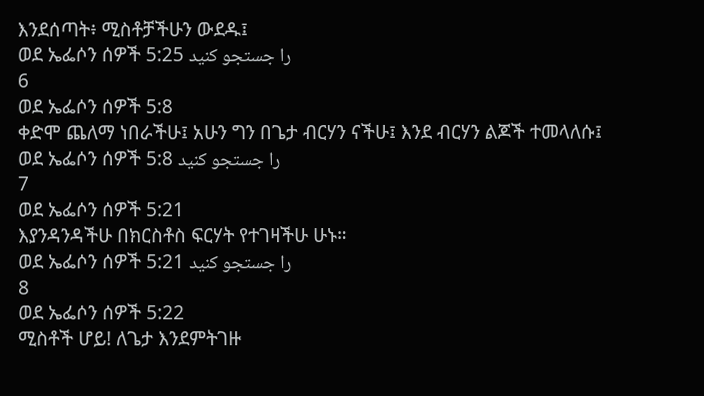እንደሰጣት፥ ሚስቶቻችሁን ውደዱ፤
ወደ ኤፌሶን ሰዎች 5:25 را جستجو کنید
6
ወደ ኤፌሶን ሰዎች 5:8
ቀድሞ ጨለማ ነበራችሁ፤ አሁን ግን በጌታ ብርሃን ናችሁ፤ እንደ ብርሃን ልጆች ተመላለሱ፤
ወደ ኤፌሶን ሰዎች 5:8 را جستجو کنید
7
ወደ ኤፌሶን ሰዎች 5:21
እያንዳንዳችሁ በክርስቶስ ፍርሃት የተገዛችሁ ሁኑ።
ወደ ኤፌሶን ሰዎች 5:21 را جستجو کنید
8
ወደ ኤፌሶን ሰዎች 5:22
ሚስቶች ሆይ! ለጌታ እንደምትገዙ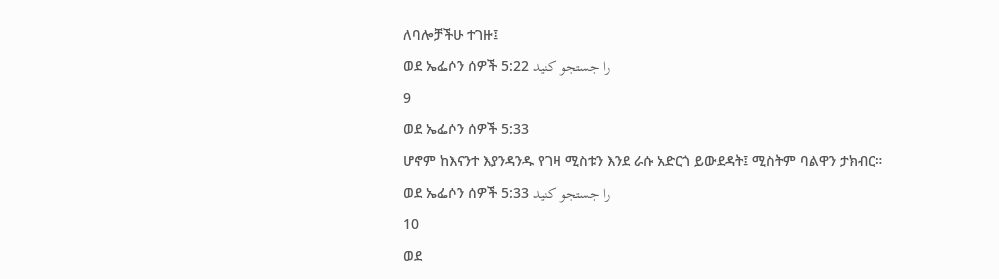ለባሎቻችሁ ተገዙ፤
ወደ ኤፌሶን ሰዎች 5:22 را جستجو کنید
9
ወደ ኤፌሶን ሰዎች 5:33
ሆኖም ከእናንተ እያንዳንዱ የገዛ ሚስቱን እንደ ራሱ አድርጎ ይውደዳት፤ ሚስትም ባልዋን ታክብር።
ወደ ኤፌሶን ሰዎች 5:33 را جستجو کنید
10
ወደ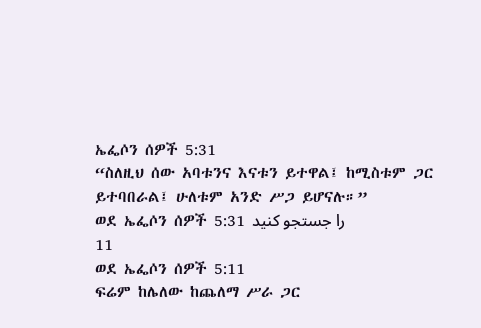ኤፌሶን ሰዎች 5:31
“ስለዚህ ሰው አባቱንና እናቱን ይተዋል፤ ከሚስቱም ጋር ይተባበራል፤ ሁለቱም አንድ ሥጋ ይሆናሉ።”
ወደ ኤፌሶን ሰዎች 5:31 را جستجو کنید
11
ወደ ኤፌሶን ሰዎች 5:11
ፍሬም ከሌለው ከጨለማ ሥራ ጋር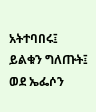አትተባበሩ፤ ይልቁን ግለጡት፤
ወደ ኤፌሶን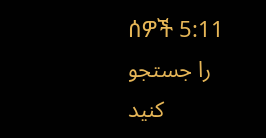ሰዎች 5:11 را جستجو کنید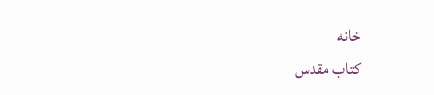خانه
كتاب مقدس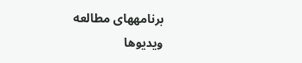برنامههای مطالعه
ویدیوها